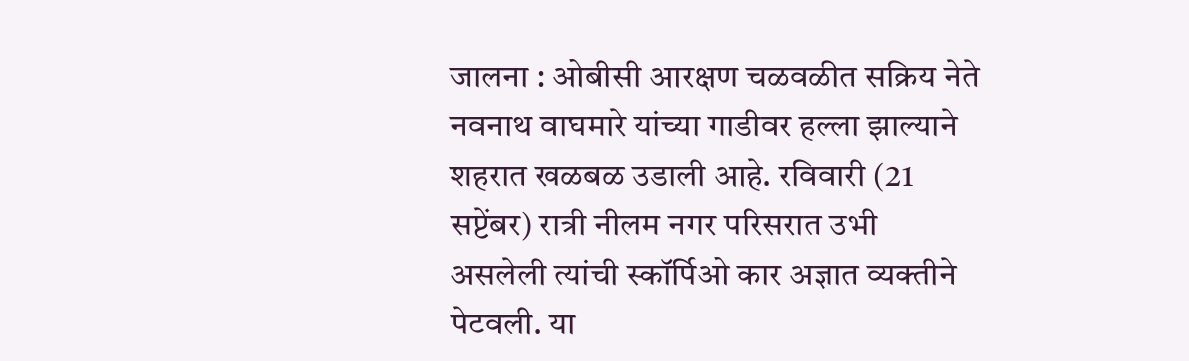जालना : ओबीसी आरक्षण चळवळीत सक्रिय नेते नवनाथ वाघमारे यांच्या गाडीवर हल्ला झाल्याने शहरात खळबळ उडाली आहे. रविवारी (21 सप्टेंबर) रात्री नीलम नगर परिसरात उभी असलेली त्यांची स्कॉर्पिओ कार अज्ञात व्यक्तीने पेटवली. या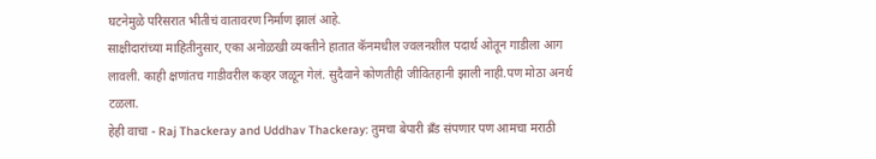घटनेमुळे परिसरात भीतीचं वातावरण निर्माण झालं आहे.
साक्षीदारांच्या माहितीनुसार, एका अनोळखी व्यक्तीने हातात कॅनमधील ज्वलनशील पदार्थ ओतून गाडीला आग लावली. काही क्षणांतच गाडीवरील कव्हर जळून गेलं. सुदैवाने कोणतीही जीवितहानी झाली नाही.पण मोठा अनर्थ टळला.
हेही वाचा - Raj Thackeray and Uddhav Thackeray: तुमचा बेपारी ब्रँड संपणार पण आमचा मराठी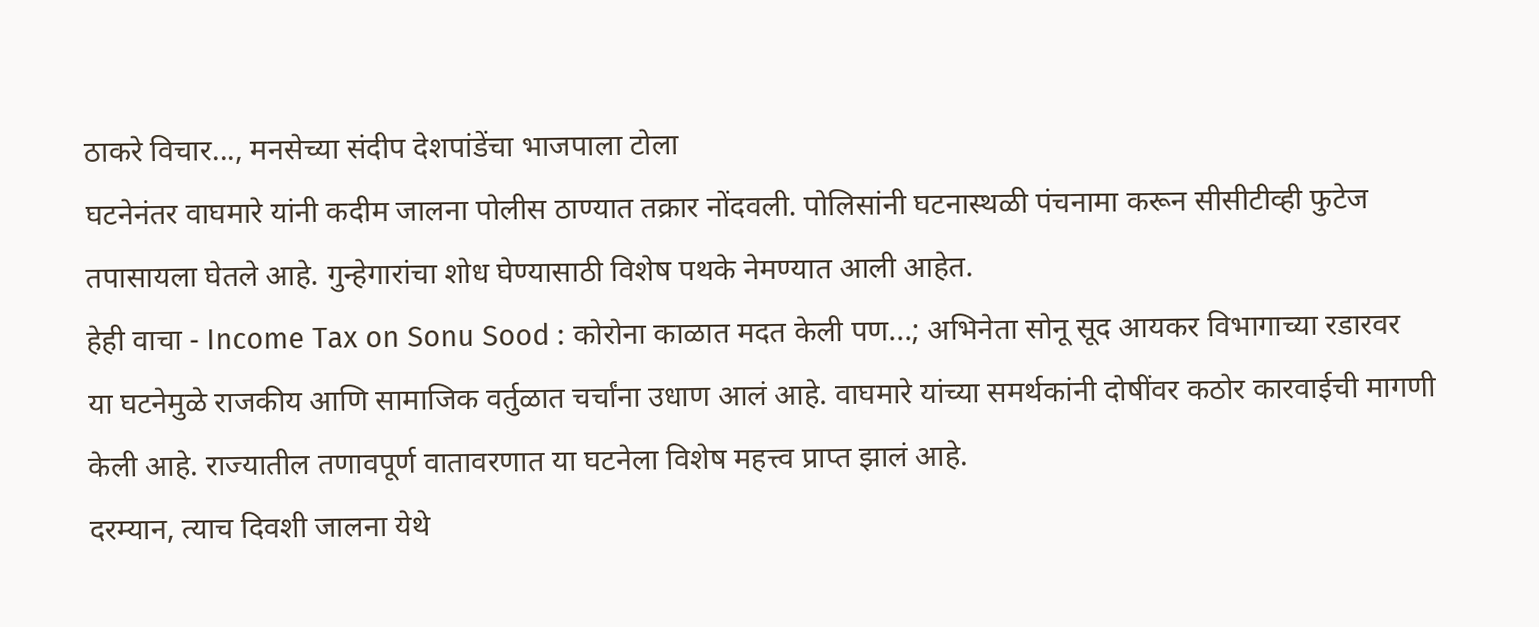ठाकरे विचार..., मनसेच्या संदीप देशपांडेंचा भाजपाला टोला
घटनेनंतर वाघमारे यांनी कदीम जालना पोलीस ठाण्यात तक्रार नोंदवली. पोलिसांनी घटनास्थळी पंचनामा करून सीसीटीव्ही फुटेज तपासायला घेतले आहे. गुन्हेगारांचा शोध घेण्यासाठी विशेष पथके नेमण्यात आली आहेत.
हेही वाचा - Income Tax on Sonu Sood : कोरोना काळात मदत केली पण...; अभिनेता सोनू सूद आयकर विभागाच्या रडारवर
या घटनेमुळे राजकीय आणि सामाजिक वर्तुळात चर्चांना उधाण आलं आहे. वाघमारे यांच्या समर्थकांनी दोषींवर कठोर कारवाईची मागणी केली आहे. राज्यातील तणावपूर्ण वातावरणात या घटनेला विशेष महत्त्व प्राप्त झालं आहे.
दरम्यान, त्याच दिवशी जालना येथे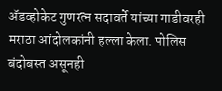ॲडव्होकेट गुणरत्न सदावर्ते यांच्या गाडीवरही मराठा आंदोलकांनी हल्ला केला. पोलिस बंदोबस्त असूनही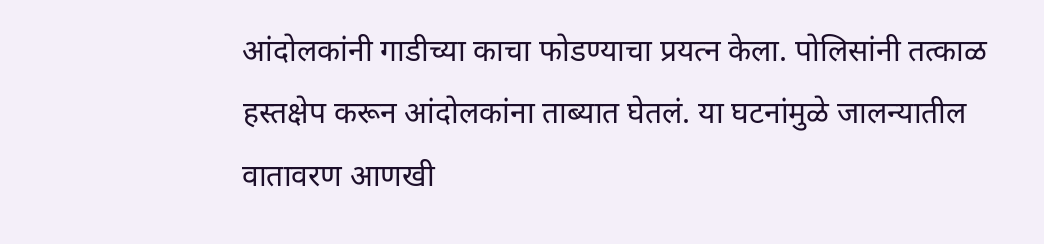आंदोलकांनी गाडीच्या काचा फोडण्याचा प्रयत्न केला. पोलिसांनी तत्काळ हस्तक्षेप करून आंदोलकांना ताब्यात घेतलं. या घटनांमुळे जालन्यातील वातावरण आणखी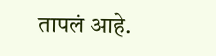तापलं आहे.